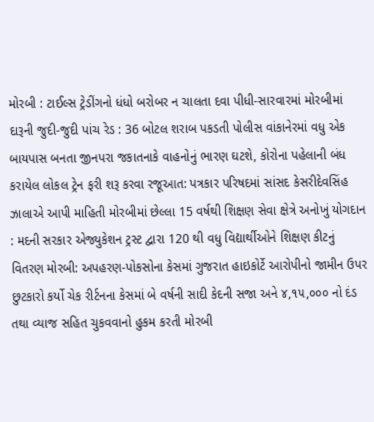મોરબી : ટાઈલ્સ ટ્રેડીંગનો ધંધો બરોબર ન ચાલતા દવા પીધી-સારવારમાં મોરબીમાં દારૂની જુદી-જુદી પાંચ રેડ : 36 બોટલ શરાબ પકડતી પોલીસ વાંકાનેરમાં વધુ એક બાયપાસ બનતા જીનપરા જકાતનાકે વાહનોનું ભારણ ઘટશે, કોરોના પહેલાની બંધ કરાયેલ લોકલ ટ્રેન ફરી શરૂ કરવા રજૂઆત: પત્રકાર પરિષદમાં સાંસદ કેસરીદેવસિંહ ઝાલાએ આપી માહિતી મોરબીમાં છેલ્લા 15 વર્ષથી શિક્ષણ સેવા ક્ષેત્રે અનોખું યોગદાન : મદની સરકાર એજ્યુકેશન ટ્રસ્ટ દ્વારા 120 થી વધુ વિદ્યાર્થીઓને શિક્ષણ કીટનું વિતરણ મોરબી: અપહરણ-પોકસોના કેસમાં ગુજરાત હાઇકોર્ટે આરોપીનો જામીન ઉપર છુટકારો કર્યો ચેક રીર્ટનના કેસમાં બે વર્ષની સાદી કેદની સજા અને ૪,૧૫,૦૦૦ નો દંડ તથા વ્યાજ સહિત ચુકવવાનો હુકમ કરતી મોરબી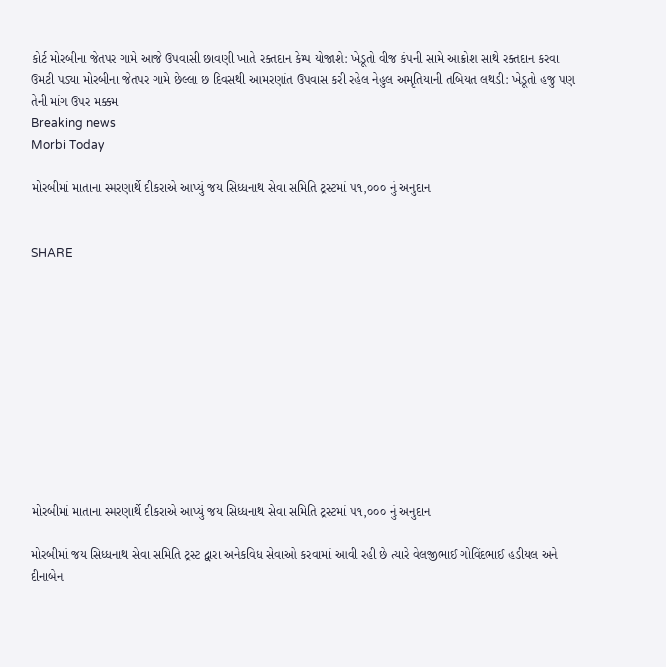કોર્ટ મોરબીના જેતપર ગામે આજે ઉપવાસી છાવણી ખાતે રક્તદાન કેમ્પ યોજાશે: ખેડૂતો વીજ કંપની સામે આક્રોશ સાથે રક્તદાન કરવા ઉમટી પડ્યા મોરબીના જેતપર ગામે છેલ્લા છ દિવસથી આમરણાંત ઉપવાસ કરી રહેલ નેહુલ અમૃતિયાની તબિયત લથડી: ખેડૂતો હજુ પણ તેની માંગ ઉપર મક્કમ
Breaking news
Morbi Today

મોરબીમાં માતાના સ્મરણાર્થે દીકરાએ આપ્યું જય સિધ્ધનાથ સેવા સમિતિ ટ્રસ્ટમાં ૫૧,૦૦૦ નું અનુદાન


SHARE











મોરબીમાં માતાના સ્મરણાર્થે દીકરાએ આપ્યું જય સિધ્ધનાથ સેવા સમિતિ ટ્રસ્ટમાં ૫૧,૦૦૦ નું અનુદાન

મોરબીમાં જય સિધ્ધનાથ સેવા સમિતિ ટ્રસ્ટ દ્વારા અનેકવિધ સેવાઓ કરવામાં આવી રહી છે ત્યારે વેલજીભાઈ ગોવિંદભાઈ હડીયલ અને દીનાબેન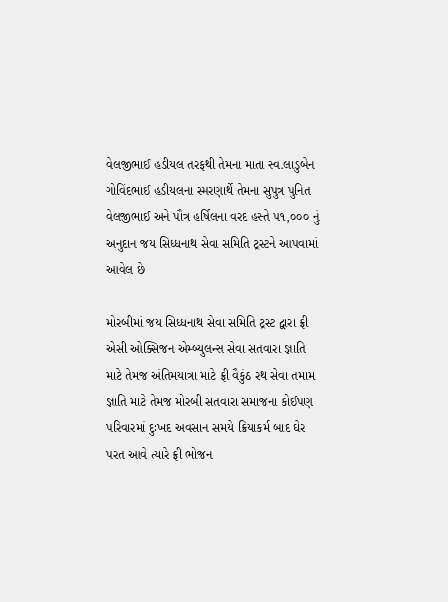વેલજીભાઈ હડીયલ તરફથી તેમના માતા સ્વ.લાડુબેન ગોવિંદભાઈ હડીયલના સ્મરણાર્થે તેમના સુપુત્ર પુનિત વેલજીભાઈ અને પૌત્ર હર્ષિલના વરદ હસ્તે ૫૧,૦૦૦ નું અનુદાન જય સિધ્ધનાથ સેવા સમિતિ ટ્રસ્ટને આપવામાં આવેલ છે

મોરબીમાં જય સિધ્ધનાથ સેવા સમિતિ ટ્રસ્ટ દ્વારા ફ્રી એસી ઓક્સિજન એમ્બ્યુલન્સ સેવા સતવારા જ્ઞાતિ માટે તેમજ અંતિમયાત્રા માટે ફ્રી વૈકુંઠ રથ સેવા તમામ જ્ઞાતિ માટે તેમજ મોરબી સતવારા સમાજના કોઈપણ પરિવારમાં દુઃખદ અવસાન સમયે ક્રિયાકર્મ બાદ ઘેર પરત આવે ત્યારે ફ્રી ભોજન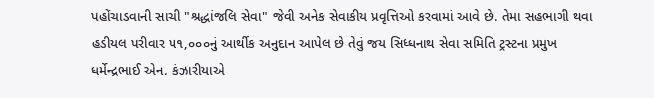પહોંચાડવાની સાચી "શ્રદ્ધાંજલિ સેવા" જેવી અનેક સેવાકીય પ્રવૃત્તિઓ કરવામાં આવે છે. તેમા સહભાગી થવા હડીયલ પરીવાર ૫૧,૦૦૦નું આર્થીક અનુદાન આપેલ છે તેવું જય સિધ્ધનાથ સેવા સમિતિ ટ્રસ્ટના પ્રમુખ ધર્મેન્દ્રભાઈ એન. કંઝારીયાએ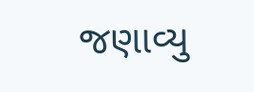જણાવ્યુ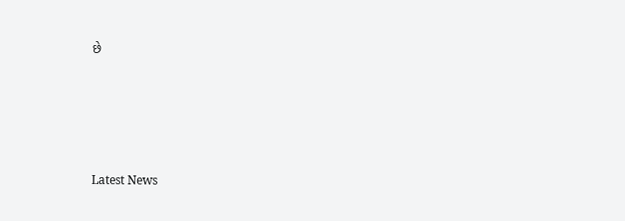છે






Latest News